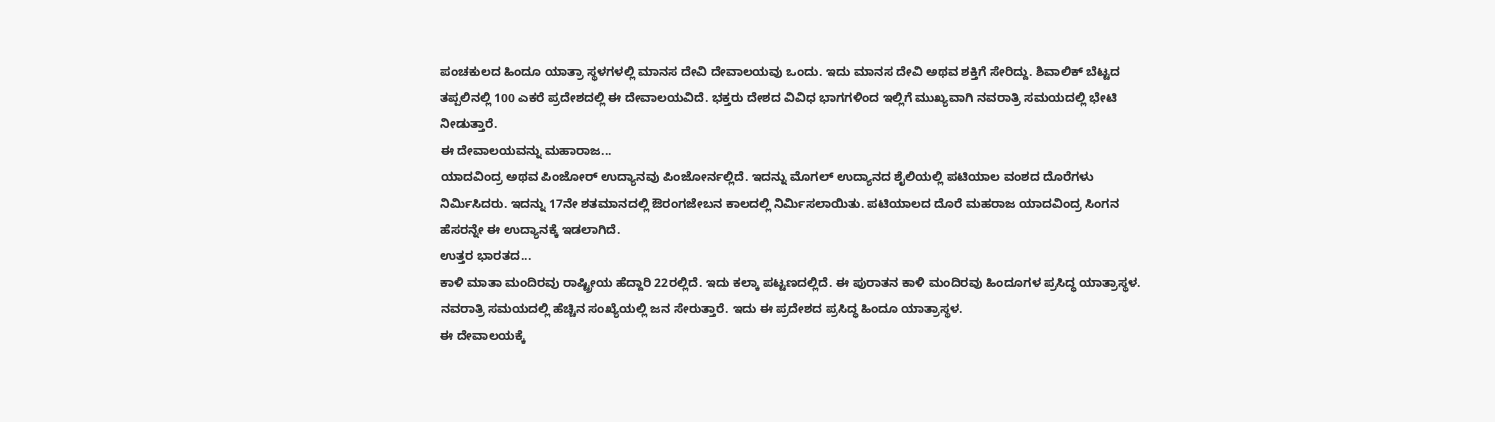ಪಂಚಕುಲದ ಹಿಂದೂ ಯಾತ್ರಾ ಸ್ಥಳಗಳಲ್ಲಿ ಮಾನಸ ದೇವಿ ದೇವಾಲಯವು ಒಂದು. ಇದು ಮಾನಸ ದೇವಿ ಅಥವ ಶಕ್ತಿಗೆ ಸೇರಿದ್ದು. ಶಿವಾಲಿಕ್ ಬೆಟ್ಟದ ತಪ್ಪಲಿನಲ್ಲಿ 100 ಎಕರೆ ಪ್ರದೇಶದಲ್ಲಿ ಈ ದೇವಾಲಯವಿದೆ. ಭಕ್ತರು ದೇಶದ ವಿವಿಧ ಭಾಗಗಳಿಂದ ಇಲ್ಲಿಗೆ ಮುಖ್ಯವಾಗಿ ನವರಾತ್ರಿ ಸಮಯದಲ್ಲಿ ಭೇಟಿ ನೀಡುತ್ತಾರೆ.
ಈ ದೇವಾಲಯವನ್ನು ಮಹಾರಾಜ...
ಯಾದವಿಂದ್ರ ಅಥವ ಪಿಂಜೋರ್ ಉದ್ಯಾನವು ಪಿಂಜೋರ್ನಲ್ಲಿದೆ. ಇದನ್ನು ಮೊಗಲ್ ಉದ್ಯಾನದ ಶೈಲಿಯಲ್ಲಿ ಪಟಿಯಾಲ ವಂಶದ ದೊರೆಗಳು ನಿರ್ಮಿಸಿದರು. ಇದನ್ನು 17ನೇ ಶತಮಾನದಲ್ಲಿ ಔರಂಗಜೇಬನ ಕಾಲದಲ್ಲಿ ನಿರ್ಮಿಸಲಾಯಿತು. ಪಟಿಯಾಲದ ದೊರೆ ಮಹರಾಜ ಯಾದವಿಂದ್ರ ಸಿಂಗನ ಹೆಸರನ್ನೇ ಈ ಉದ್ಯಾನಕ್ಕೆ ಇಡಲಾಗಿದೆ.
ಉತ್ತರ ಭಾರತದ...
ಕಾಳಿ ಮಾತಾ ಮಂದಿರವು ರಾಷ್ಟ್ರೀಯ ಹೆದ್ದಾರಿ 22ರಲ್ಲಿದೆ. ಇದು ಕಲ್ಕಾ ಪಟ್ಟಣದಲ್ಲಿದೆ. ಈ ಪುರಾತನ ಕಾಳಿ ಮಂದಿರವು ಹಿಂದೂಗಳ ಪ್ರಸಿದ್ಧ ಯಾತ್ರಾಸ್ಥಳ. ನವರಾತ್ರಿ ಸಮಯದಲ್ಲಿ ಹೆಚ್ಚಿನ ಸಂಖ್ಯೆಯಲ್ಲಿ ಜನ ಸೇರುತ್ತಾರೆ. ಇದು ಈ ಪ್ರದೇಶದ ಪ್ರಸಿದ್ಧ ಹಿಂದೂ ಯಾತ್ರಾಸ್ಥಳ.
ಈ ದೇವಾಲಯಕ್ಕೆ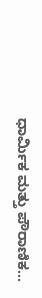ಧಾರ್ಮಿಕ ಮತ್ತು ಪೌರಾಣಿಕ...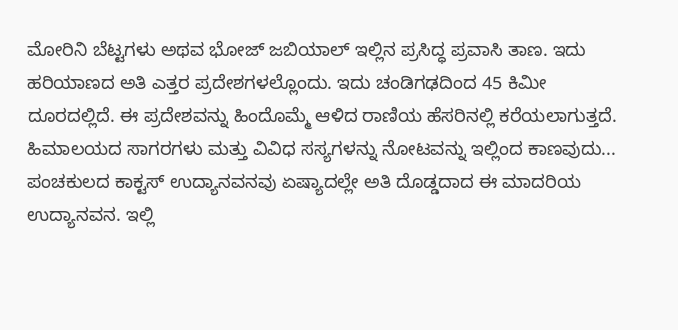ಮೋರಿನಿ ಬೆಟ್ಟಗಳು ಅಥವ ಭೋಜ್ ಜಬಿಯಾಲ್ ಇಲ್ಲಿನ ಪ್ರಸಿದ್ಧ ಪ್ರವಾಸಿ ತಾಣ. ಇದು ಹರಿಯಾಣದ ಅತಿ ಎತ್ತರ ಪ್ರದೇಶಗಳಲ್ಲೊಂದು. ಇದು ಚಂಡಿಗಢದಿಂದ 45 ಕಿಮೀ ದೂರದಲ್ಲಿದೆ. ಈ ಪ್ರದೇಶವನ್ನು ಹಿಂದೊಮ್ಮೆ ಆಳಿದ ರಾಣಿಯ ಹೆಸರಿನಲ್ಲಿ ಕರೆಯಲಾಗುತ್ತದೆ. ಹಿಮಾಲಯದ ಸಾಗರಗಳು ಮತ್ತು ವಿವಿಧ ಸಸ್ಯಗಳನ್ನು ನೋಟವನ್ನು ಇಲ್ಲಿಂದ ಕಾಣವುದು...
ಪಂಚಕುಲದ ಕಾಕ್ಟಸ್ ಉದ್ಯಾನವನವು ಏಷ್ಯಾದಲ್ಲೇ ಅತಿ ದೊಡ್ಡದಾದ ಈ ಮಾದರಿಯ ಉದ್ಯಾನವನ. ಇಲ್ಲಿ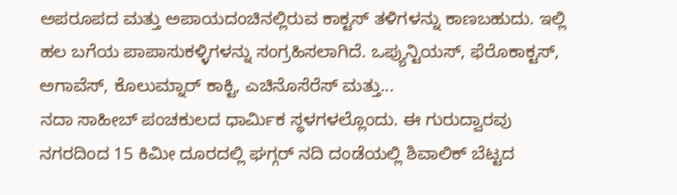ಅಪರೂಪದ ಮತ್ತು ಅಪಾಯದಂಚಿನಲ್ಲಿರುವ ಕಾಕ್ಟಸ್ ತಳಿಗಳನ್ನು ಕಾಣಬಹುದು. ಇಲ್ಲಿ ಹಲ ಬಗೆಯ ಪಾಪಾಸುಕಳ್ಳಿಗಳನ್ನು ಸಂಗ್ರಹಿಸಲಾಗಿದೆ. ಒಪ್ಯುನ್ಟಿಯಸ್, ಫೆರೊಕಾಕ್ಟಸ್, ಅಗಾವೆಸ್, ಕೊಲುಮ್ನಾರ್ ಕಾಕ್ಟಿ, ಎಚಿನೊಸೆರೆಸ್ ಮತ್ತು...
ನದಾ ಸಾಹೀಬ್ ಪಂಚಕುಲದ ಧಾರ್ಮಿಕ ಸ್ಥಳಗಳಲ್ಲೊಂದು. ಈ ಗುರುದ್ವಾರವು ನಗರದಿಂದ 15 ಕಿಮೀ ದೂರದಲ್ಲಿ ಘಗ್ಗರ್ ನದಿ ದಂಡೆಯಲ್ಲಿ ಶಿವಾಲಿಕ್ ಬೆಟ್ಟದ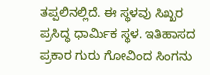ತಪ್ಪಲಿನಲ್ಲಿದೆ. ಈ ಸ್ಥಳವು ಸಿಖ್ಖರ ಪ್ರಸಿದ್ಧ ಧಾರ್ಮಿಕ ಸ್ಥಳ. ಇತಿಹಾಸದ ಪ್ರಕಾರ ಗುರು ಗೋವಿಂದ ಸಿಂಗನು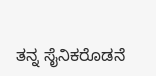ತನ್ನ ಸೈನಿಕರೊಡನೆ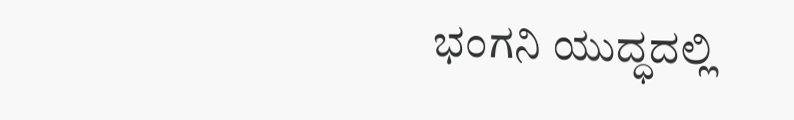ಭಂಗನಿ ಯುದ್ಧದಲ್ಲಿ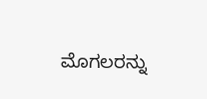ಮೊಗಲರನ್ನು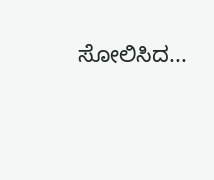ಸೋಲಿಸಿದ...